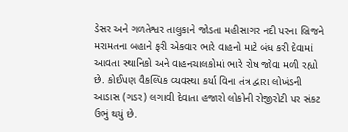ડેસર અને ગળતેશ્વર તાલુકાને જોડતા મહીસાગર નદી પરના બ્રિજને મરામતના બહાને ફરી એકવાર ભારે વાહનો માટે બંધ કરી દેવામાં આવતા સ્થાનિકો અને વાહનચાલકોમાં ભારે રોષ જોવા મળી રહ્યો છે. કોઈપણ વૈકલ્પિક વ્યવસ્થા કર્યા વિના તંત્ર દ્વારા લોખંડની આડાસ (ગડર) લગાવી દેવાતા હજારો લોકોની રોજીરોટી પર સંકટ ઉભું થયું છે.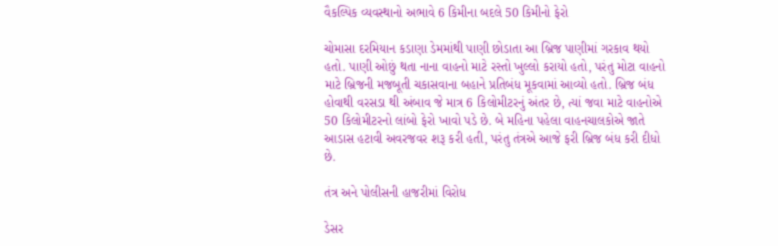વૈકલ્પિક વ્યવસ્થાનો અભાવે 6 કિમીના બદલે 50 કિમીનો ફેરો

ચોમાસા દરમિયાન કડાણા ડેમમાંથી પાણી છોડાતા આ બ્રિજ પાણીમાં ગરકાવ થયો હતો. પાણી ઓછું થતા નાના વાહનો માટે રસ્તો ખુલ્લો કરાયો હતો, પરંતુ મોટા વાહનો માટે બ્રિજની મજબૂતી ચકાસવાના બહાને પ્રતિબંધ મૂકવામાં આવ્યો હતો. બ્રિજ બંધ હોવાથી વરસડા થી અંબાવ જે માત્ર 6 કિલોમીટરનું અંતર છે, ત્યાં જવા માટે વાહનોએ 50 કિલોમીટરનો લાંબો ફેરો ખાવો પડે છે. બે મહિના પહેલા વાહનચાલકોએ જાતે આડાસ હટાવી અવરજવર શરૂ કરી હતી, પરંતુ તંત્રએ આજે ફરી બ્રિજ બંધ કરી દીધો છે.

તંત્ર અને પોલીસની હાજરીમાં વિરોધ

ડેસર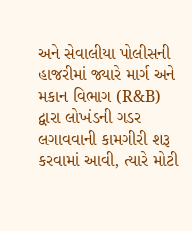અને સેવાલીયા પોલીસની હાજરીમાં જ્યારે માર્ગ અને મકાન વિભાગ (R&B) દ્વારા લોખંડની ગડર લગાવવાની કામગીરી શરૂ કરવામાં આવી, ત્યારે મોટી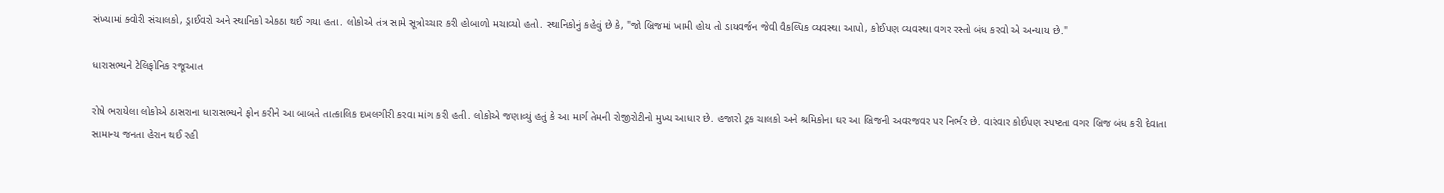સંખ્યામાં ક્વોરી સંચાલકો, ડ્રાઈવરો અને સ્થાનિકો એકઠા થઈ ગયા હતા. લોકોએ તંત્ર સામે સૂત્રોચ્ચાર કરી હોબાળો મચાવ્યો હતો. સ્થાનિકોનું કહેવું છે કે, "જો બ્રિજમાં ખામી હોય તો ડાયવર્જન જેવી વૈકલ્પિક વ્યવસ્થા આપો, કોઈપણ વ્યવસ્થા વગર રસ્તો બંધ કરવો એ અન્યાય છે."

ધારાસભ્યને ટેલિફોનિક રજૂઆત

રોષે ભરાયેલા લોકોએ ઠાસરાના ધારાસભ્યને ફોન કરીને આ બાબતે તાત્કાલિક દખલગીરી કરવા માંગ કરી હતી. લોકોએ જણાવ્યું હતું કે આ માર્ગ તેમની રોજીરોટીનો મુખ્ય આધાર છે. હજારો ટ્રક ચાલકો અને શ્રમિકોના ઘર આ બ્રિજની અવરજવર પર નિર્ભર છે. વારંવાર કોઈપણ સ્પષ્ટતા વગર બ્રિજ બંધ કરી દેવાતા સામાન્ય જનતા હેરાન થઈ રહી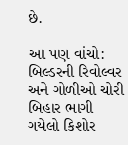છે.

આ પણ વાંચો: બિલ્ડરની રિવોલ્વર અને ગોળીઓ ચોરી બિહાર ભાગી ગયેલો કિશોર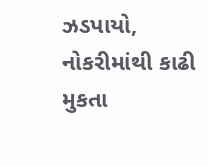ઝડપાયો, નોકરીમાંથી કાઢી મુકતા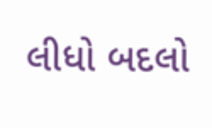લીધો બદલો